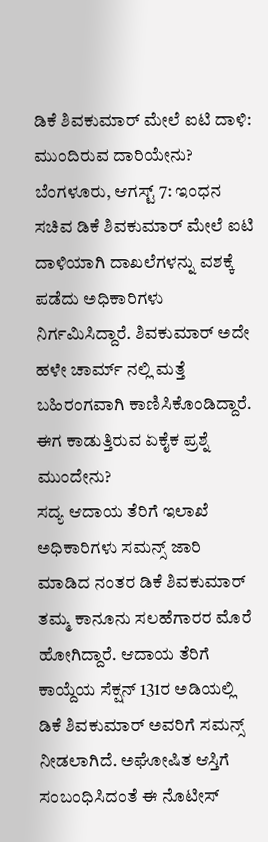ಡಿಕೆ ಶಿವಕುಮಾರ್ ಮೇಲೆ ಐಟಿ ದಾಳಿ: ಮುಂದಿರುವ ದಾರಿಯೇನು?
ಬೆಂಗಳೂರು, ಆಗಸ್ಟ್ 7: ಇಂಧನ ಸಚಿವ ಡಿಕೆ ಶಿವಕುಮಾರ್ ಮೇಲೆ ಐಟಿ ದಾಳಿಯಾಗಿ ದಾಖಲೆಗಳನ್ನು ವಶಕ್ಕೆ ಪಡೆದು ಅಧಿಕಾರಿಗಳು ನಿರ್ಗಮಿಸಿದ್ದಾರೆ. ಶಿವಕುಮಾರ್ ಅದೇ ಹಳೇ ಚಾರ್ಮ್ ನಲ್ಲಿ ಮತ್ತೆ ಬಹಿರಂಗವಾಗಿ ಕಾಣಿಸಿಕೊಂಡಿದ್ದಾರೆ. ಈಗ ಕಾಡುತ್ತಿರುವ ಏಕೈಕ ಪ್ರಶ್ನೆ ಮುಂದೇನು?
ಸದ್ಯ ಆದಾಯ ತೆರಿಗೆ ಇಲಾಖೆ ಅಧಿಕಾರಿಗಳು ಸಮನ್ಸ್ ಜಾರಿ ಮಾಡಿದ ನಂತರ ಡಿಕೆ ಶಿವಕುಮಾರ್ ತಮ್ಮ ಕಾನೂನು ಸಲಹೆಗಾರರ ಮೊರೆ ಹೋಗಿದ್ದಾರೆ. ಆದಾಯ ತೆರಿಗೆ ಕಾಯ್ದೆಯ ಸೆಕ್ಷನ್ 131ರ ಅಡಿಯಲ್ಲಿ ಡಿಕೆ ಶಿವಕುಮಾರ್ ಅವರಿಗೆ ಸಮನ್ಸ್ ನೀಡಲಾಗಿದೆ. ಅಘೋಷಿತ ಆಸ್ತಿಗೆ ಸಂಬಂಧಿಸಿದಂತೆ ಈ ನೊಟೀಸ್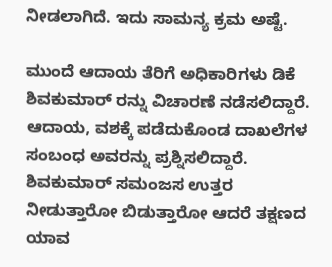ನೀಡಲಾಗಿದೆ. ಇದು ಸಾಮನ್ಯ ಕ್ರಮ ಅಷ್ಟೆ.

ಮುಂದೆ ಆದಾಯ ತೆರಿಗೆ ಅಧಿಕಾರಿಗಳು ಡಿಕೆ ಶಿವಕುಮಾರ್ ರನ್ನು ವಿಚಾರಣೆ ನಡೆಸಲಿದ್ದಾರೆ. ಆದಾಯ, ವಶಕ್ಕೆ ಪಡೆದುಕೊಂಡ ದಾಖಲೆಗಳ ಸಂಬಂಧ ಅವರನ್ನು ಪ್ರಶ್ನಿಸಲಿದ್ದಾರೆ. ಶಿವಕುಮಾರ್ ಸಮಂಜಸ ಉತ್ತರ ನೀಡುತ್ತಾರೋ ಬಿಡುತ್ತಾರೋ ಆದರೆ ತಕ್ಷಣದ ಯಾವ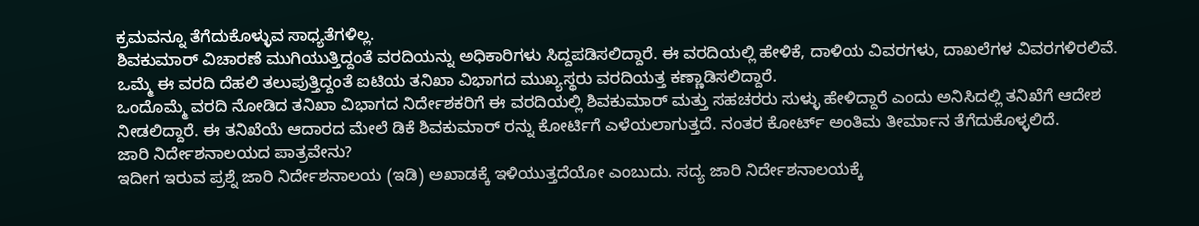ಕ್ರಮವನ್ನೂ ತೆಗೆದುಕೊಳ್ಳುವ ಸಾಧ್ಯತೆಗಳಿಲ್ಲ.
ಶಿವಕುಮಾರ್ ವಿಚಾರಣೆ ಮುಗಿಯುತ್ತಿದ್ದಂತೆ ವರದಿಯನ್ನು ಅಧಿಕಾರಿಗಳು ಸಿದ್ದಪಡಿಸಲಿದ್ದಾರೆ. ಈ ವರದಿಯಲ್ಲಿ ಹೇಳಿಕೆ, ದಾಳಿಯ ವಿವರಗಳು, ದಾಖಲೆಗಳ ವಿವರಗಳಿರಲಿವೆ. ಒಮ್ಮೆ ಈ ವರದಿ ದೆಹಲಿ ತಲುಪುತ್ತಿದ್ದಂತೆ ಐಟಿಯ ತನಿಖಾ ವಿಭಾಗದ ಮುಖ್ಯಸ್ಥರು ವರದಿಯತ್ತ ಕಣ್ಣಾಡಿಸಲಿದ್ದಾರೆ.
ಒಂದೊಮ್ಮೆ ವರದಿ ನೋಡಿದ ತನಿಖಾ ವಿಭಾಗದ ನಿರ್ದೇಶಕರಿಗೆ ಈ ವರದಿಯಲ್ಲಿ ಶಿವಕುಮಾರ್ ಮತ್ತು ಸಹಚರರು ಸುಳ್ಳು ಹೇಳಿದ್ದಾರೆ ಎಂದು ಅನಿಸಿದಲ್ಲಿ ತನಿಖೆಗೆ ಆದೇಶ ನೀಡಲಿದ್ದಾರೆ. ಈ ತನಿಖೆಯೆ ಆದಾರದ ಮೇಲೆ ಡಿಕೆ ಶಿವಕುಮಾರ್ ರನ್ನು ಕೋರ್ಟಿಗೆ ಎಳೆಯಲಾಗುತ್ತದೆ. ನಂತರ ಕೋರ್ಟ್ ಅಂತಿಮ ತೀರ್ಮಾನ ತೆಗೆದುಕೊಳ್ಳಲಿದೆ.
ಜಾರಿ ನಿರ್ದೇಶನಾಲಯದ ಪಾತ್ರವೇನು?
ಇದೀಗ ಇರುವ ಪ್ರಶ್ನೆ ಜಾರಿ ನಿರ್ದೇಶನಾಲಯ (ಇಡಿ) ಅಖಾಡಕ್ಕೆ ಇಳಿಯುತ್ತದೆಯೋ ಎಂಬುದು. ಸದ್ಯ ಜಾರಿ ನಿರ್ದೇಶನಾಲಯಕ್ಕೆ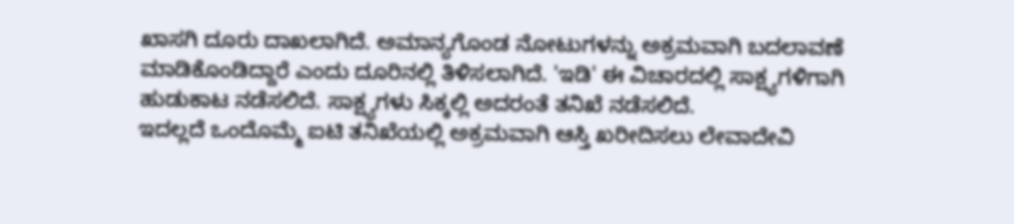ಖಾಸಗಿ ದೂರು ದಾಖಲಾಗಿದೆ. ಅಮಾನ್ಯಗೊಂಡ ನೋಟುಗಳನ್ನು ಅಕ್ರಮವಾಗಿ ಬದಲಾವಣೆ ಮಾಡಿಕೊಂಡಿದ್ದಾರೆ ಎಂದು ದೂರಿನಲ್ಲಿ ತಿಳಿಸಲಾಗಿದೆ. 'ಇಡಿ' ಈ ವಿಚಾರದಲ್ಲಿ ಸಾಕ್ಷ್ಯಗಳಿಗಾಗಿ ಹುಡುಕಾಟ ನಡೆಸಲಿದೆ. ಸಾಕ್ಷ್ಯಗಳು ಸಿಕ್ಕಲ್ಲಿ ಅದರಂತೆ ತನಿಖೆ ನಡೆಸಲಿದೆ.
ಇದಲ್ಲದೆ ಒಂದೊಮ್ಮೆ ಐಟಿ ತನಿಖೆಯಲ್ಲಿ ಅಕ್ರಮವಾಗಿ ಆಸ್ತಿ ಖರೀದಿಸಲು ಲೇವಾದೇವಿ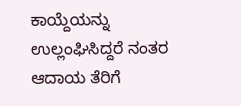ಕಾಯ್ದೆಯನ್ನು ಉಲ್ಲಂಘಿಸಿದ್ದರೆ ನಂತರ ಆದಾಯ ತೆರಿಗೆ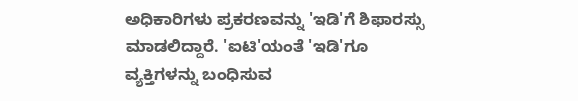ಅಧಿಕಾರಿಗಳು ಪ್ರಕರಣವನ್ನು 'ಇಡಿ'ಗೆ ಶಿಫಾರಸ್ಸು ಮಾಡಲಿದ್ದಾರೆ. 'ಐಟಿ'ಯಂತೆ 'ಇಡಿ'ಗೂ ವ್ಯಕ್ತಿಗಳನ್ನು ಬಂಧಿಸುವ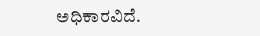ಅಧಿಕಾರವಿದೆ.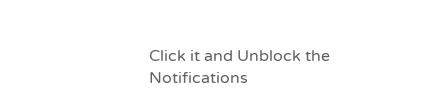Click it and Unblock the Notifications